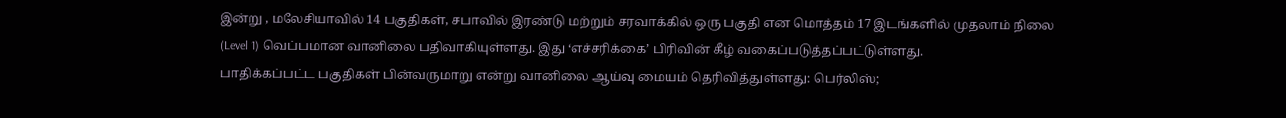இன்று , மலேசியாவில் 14 பகுதிகள், சபாவில் இரண்டு மற்றும் சரவாக்கில் ஒரு பகுதி என மொத்தம் 17 இடங்களில் முதலாம் நிலை (Level 1) வெப்பமான வானிலை பதிவாகியுள்ளது. இது ‘எச்சரிக்கை’ பிரிவின் கீழ் வகைப்படுத்தப்பட்டுள்ளது.
பாதிக்கப்பட்ட பகுதிகள் பின்வருமாறு என்று வானிலை ஆய்வு மையம் தெரிவித்துள்ளது: பெர்லிஸ்;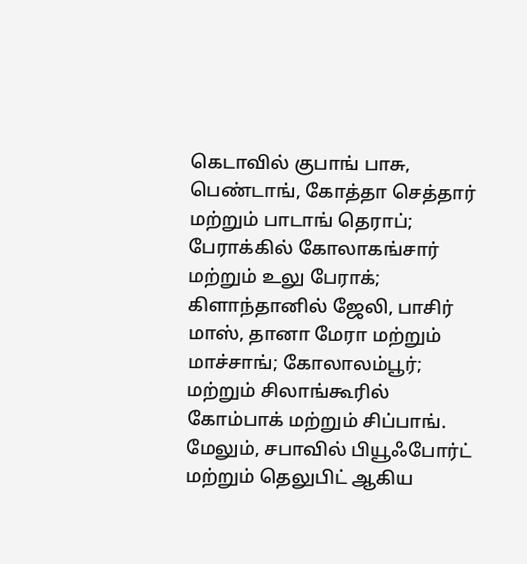கெடாவில் குபாங் பாசு, பெண்டாங், கோத்தா செத்தார் மற்றும் பாடாங் தெராப்; பேராக்கில் கோலாகங்சார் மற்றும் உலு பேராக்; கிளாந்தானில் ஜேலி, பாசிர் மாஸ், தானா மேரா மற்றும் மாச்சாங்; கோலாலம்பூர்; மற்றும் சிலாங்கூரில் கோம்பாக் மற்றும் சிப்பாங்.
மேலும், சபாவில் பியூஃபோர்ட் மற்றும் தெலுபிட் ஆகிய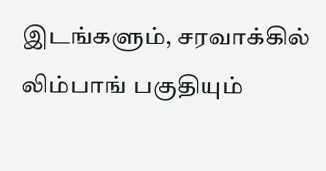இடங்களும், சரவாக்கில் லிம்பாங் பகுதியும்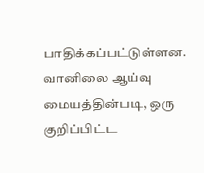பாதிக்கப்பட்டுள்ளன.
வானிலை ஆய்வு மையத்தின்படி, ஒரு குறிப்பிட்ட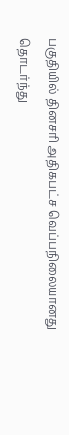பகுதியில் தினசரி அதிகபட்ச வெப்பநிலையானது தொடர்ந்து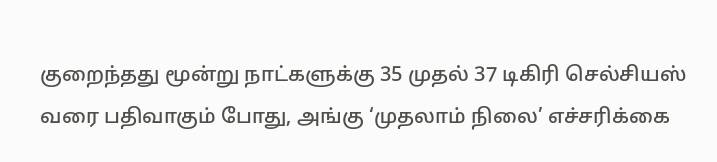குறைந்தது மூன்று நாட்களுக்கு 35 முதல் 37 டிகிரி செல்சியஸ் வரை பதிவாகும் போது, அங்கு ‘முதலாம் நிலை’ எச்சரிக்கை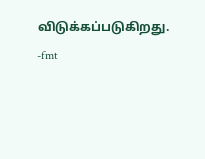விடுக்கப்படுகிறது.
-fmt